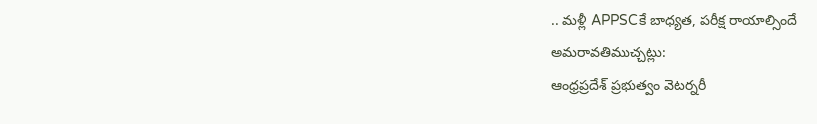.. మళ్లీ APPSCకే బాధ్యత, పరీక్ష రాయాల్సిందే
అమరావతిముచ్చట్లు:
ఆంధ్రప్రదేశ్ ప్రభుత్వం వెటర్నరీ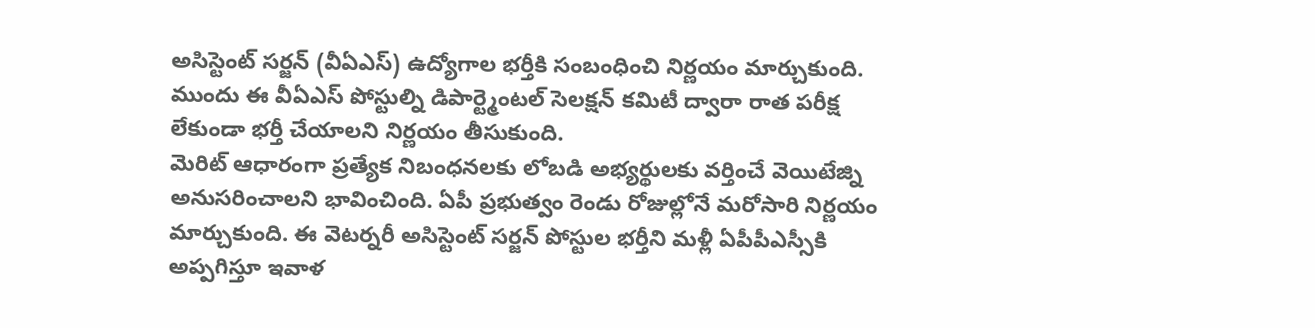అసిస్టెంట్ సర్జన్ (వీఏఎస్) ఉద్యోగాల భర్తీకి సంబంధించి నిర్ణయం మార్చుకుంది. ముందు ఈ వీఏఎస్ పోస్టుల్ని డిపార్ట్మెంటల్ సెలక్షన్ కమిటీ ద్వారా రాత పరీక్ష లేకుండా భర్తీ చేయాలని నిర్ణయం తీసుకుంది.
మెరిట్ ఆధారంగా ప్రత్యేక నిబంధనలకు లోబడి అభ్యర్థులకు వర్తించే వెయిటేజ్ని అనుసరించాలని భావించింది. ఏపీ ప్రభుత్వం రెండు రోజుల్లోనే మరోసారి నిర్ణయం మార్చుకుంది. ఈ వెటర్నరీ అసిస్టెంట్ సర్జన్ పోస్టుల భర్తీని మళ్లీ ఏపీపీఎస్సీకి అప్పగిస్తూ ఇవాళ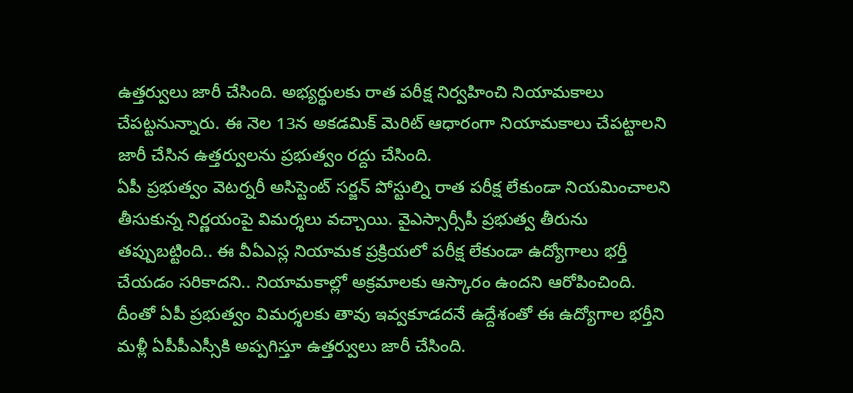ఉత్తర్వులు జారీ చేసింది. అభ్యర్థులకు రాత పరీక్ష నిర్వహించి నియామకాలు చేపట్టనున్నారు. ఈ నెల 13న అకడమిక్ మెరిట్ ఆధారంగా నియామకాలు చేపట్టాలని జారీ చేసిన ఉత్తర్వులను ప్రభుత్వం రద్దు చేసింది.
ఏపీ ప్రభుత్వం వెటర్నరీ అసిస్టెంట్ సర్జన్ పోస్టుల్ని రాత పరీక్ష లేకుండా నియమించాలని తీసుకున్న నిర్ణయంపై విమర్శలు వచ్చాయి. వైఎస్సార్సీపీ ప్రభుత్వ తీరును తప్పుబట్టింది.. ఈ వీఏఎస్ల నియామక ప్రక్రియలో పరీక్ష లేకుండా ఉద్యోగాలు భర్తీ చేయడం సరికాదని.. నియామకాల్లో అక్రమాలకు ఆస్కారం ఉందని ఆరోపించింది. దీంతో ఏపీ ప్రభుత్వం విమర్శలకు తావు ఇవ్వకూడదనే ఉద్దేశంతో ఈ ఉద్యోగాల భర్తీని మళ్లీ ఏపీపీఎస్సీకి అప్పగిస్తూ ఉత్తర్వులు జారీ చేసింది.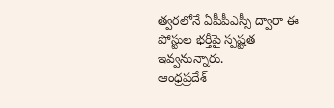త్వరలోనే ఏపీపీఎస్సీ ద్వారా ఈ పోస్టుల భర్తీపై స్పష్టత ఇవ్వనున్నారు.
ఆంధ్రప్రదేశ్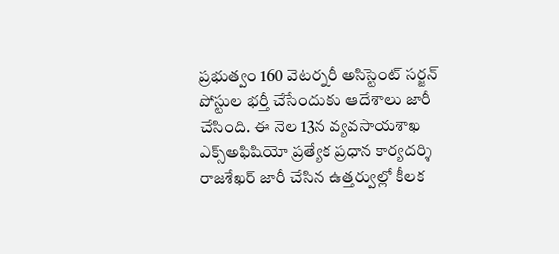ప్రభుత్వం 160 వెటర్నరీ అసిస్టెంట్ సర్జన్ పోస్టుల భర్తీ చేసేందుకు ఆదేశాలు జారీ చేసింది. ఈ నెల 13న వ్యవసాయశాఖ ఎక్స్అఫిషియో ప్రత్యేక ప్రధాన కార్యదర్శి రాజశేఖర్ జారీ చేసిన ఉత్తర్వుల్లో కీలక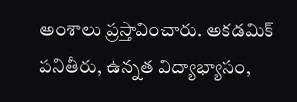అంశాలు ప్రస్తావించారు. అకడమిక్ పనితీరు, ఉన్నత విద్యాభ్యాసం,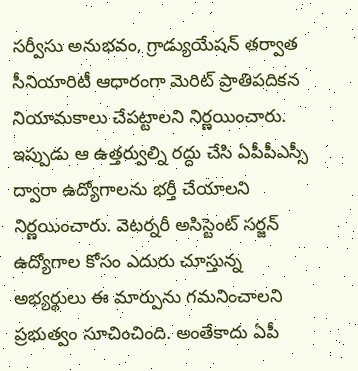సర్వీసు అనుభవం, గ్రాడ్యుయేషన్ తర్వాత సీనియారిటీ ఆధారంగా మెరిట్ ప్రాతిపదికన నియామకాలు చేపట్టాలని నిర్ణయించారు. ఇప్పుడు ఆ ఉత్తర్వుల్ని రద్దు చేసి ఏపీపీఎస్సీ ద్వారా ఉద్యోగాలను భర్తీ చేయాలని నిర్ణయించారు. వెటర్నరీ అసిస్టెంట్ సర్జన్ ఉద్యోగాల కోసం ఎదురు చూస్తున్న అభ్యర్థులు ఈ మార్పును గమనించాలని ప్రభుత్వం సూచించింది. అంతేకాదు ఏపీ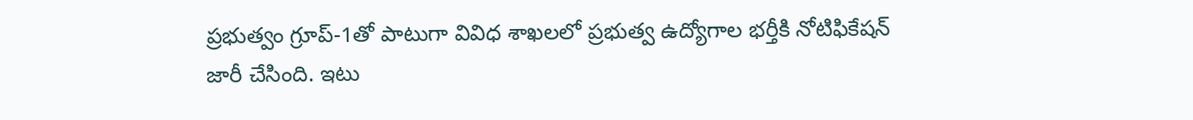ప్రభుత్వం గ్రూప్-1తో పాటుగా వివిధ శాఖలలో ప్రభుత్వ ఉద్యోగాల భర్తీకి నోటిఫికేషన్ జారీ చేసింది. ఇటు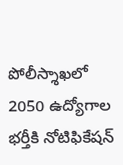పోలీస్శాఖలో 2050 ఉద్యోగాల భర్తీకి నోటిఫికేషన్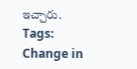ఇచ్చారు.
Tags: Change in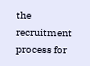the recruitment process for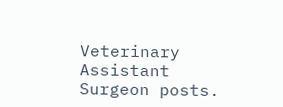Veterinary Assistant Surgeon posts.